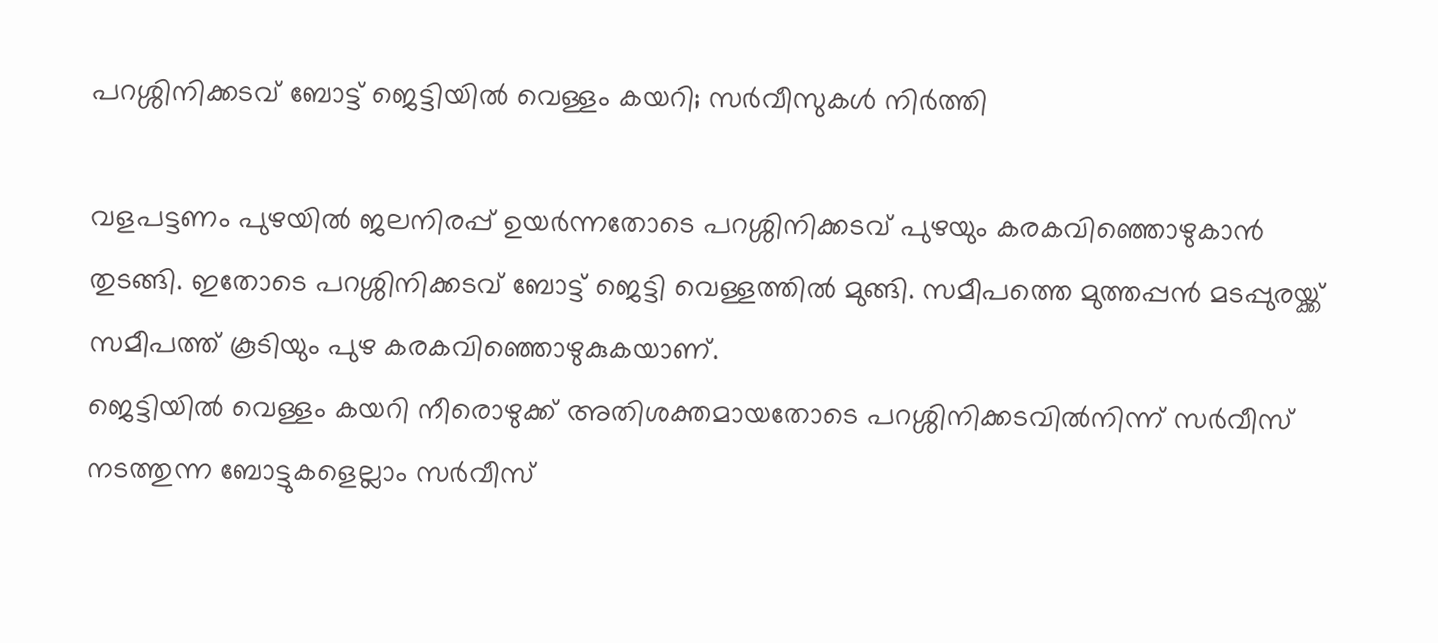പറശ്ശിനിക്കടവ് ബോട്ട് ജെട്ടിയിൽ വെള്ളം കയറി; സർവീസുകൾ നിർത്തി

വളപട്ടണം പുഴയിൽ ജലനിരപ്പ് ഉയർന്നതോടെ പറശ്ശിനിക്കടവ് പുഴയും കരകവിഞ്ഞൊഴുകാൻ തുടങ്ങി. ഇതോടെ പറശ്ശിനിക്കടവ് ബോട്ട് ജെട്ടി വെള്ളത്തിൽ മുങ്ങി. സമീപത്തെ മുത്തപ്പൻ മടപ്പുരയ്ക്ക് സമീപത്ത് കൂടിയും പുഴ കരകവിഞ്ഞൊഴുകുകയാണ്.
ജെട്ടിയിൽ വെള്ളം കയറി നീരൊഴുക്ക് അതിശക്തമായതോടെ പറശ്ശിനിക്കടവിൽനിന്ന് സർവീസ് നടത്തുന്ന ബോട്ടുകളെല്ലാം സർവീസ്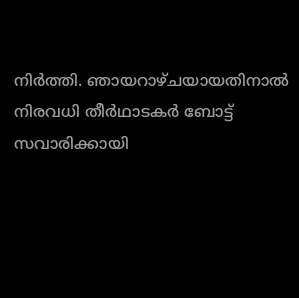നിർത്തി. ഞായറാഴ്ചയായതിനാൽ നിരവധി തീർഥാടകർ ബോട്ട് സവാരിക്കായി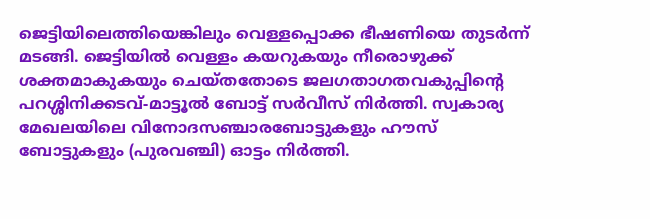ജെട്ടിയിലെത്തിയെങ്കിലും വെള്ളപ്പൊക്ക ഭീഷണിയെ തുടർന്ന് മടങ്ങി. ജെട്ടിയിൽ വെള്ളം കയറുകയും നീരൊഴുക്ക് ശക്തമാകുകയും ചെയ്തതോടെ ജലഗതാഗതവകുപ്പിന്റെ പറശ്ശിനിക്കടവ്-മാട്ടൂൽ ബോട്ട് സർവീസ് നിർത്തി. സ്വകാര്യ മേഖലയിലെ വിനോദസഞ്ചാരബോട്ടുകളും ഹൗസ് ബോട്ടുകളും (പുരവഞ്ചി) ഓട്ടം നിർത്തി.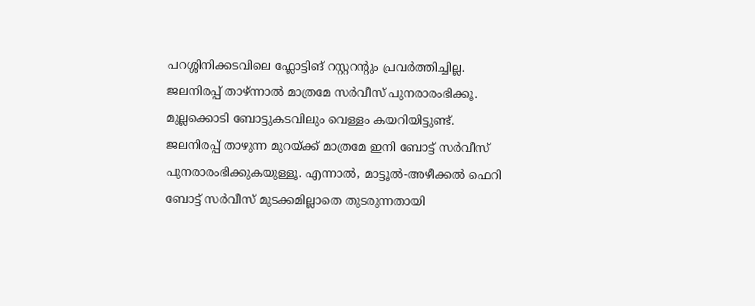പറശ്ശിനിക്കടവിലെ ഫ്ലോട്ടിങ് റസ്റ്ററന്റും പ്രവർത്തിച്ചില്ല. ജലനിരപ്പ് താഴ്ന്നാൽ മാത്രമേ സർവീസ് പുനരാരംഭിക്കൂ. മുല്ലക്കൊടി ബോട്ടുകടവിലും വെള്ളം കയറിയിട്ടുണ്ട്.
ജലനിരപ്പ് താഴുന്ന മുറയ്ക്ക് മാത്രമേ ഇനി ബോട്ട് സർവീസ് പുനരാരംഭിക്കുകയുള്ളൂ. എന്നാൽ, മാട്ടൂൽ-അഴീക്കൽ ഫെറി ബോട്ട് സർവീസ് മുടക്കമില്ലാതെ തുടരുന്നതായി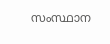സംസ്ഥാന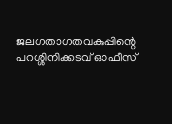ജലഗതാഗതവകുപ്പിന്റെ പറശ്ശിനിക്കടവ് ഓഫീസ്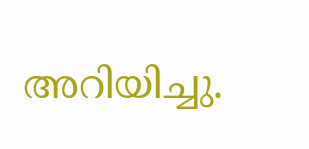അറിയിച്ചു.